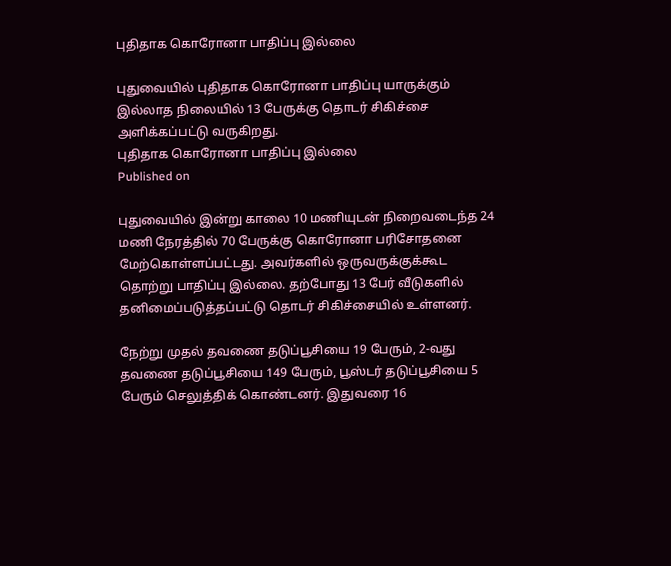புதிதாக கொரோனா பாதிப்பு இல்லை

புதுவையில் புதிதாக கொரோனா பாதிப்பு யாருக்கும் இல்லாத நிலையில் 13 பேருக்கு தொடர் சிகிச்சை அளிக்கப்பட்டு வருகிறது.
புதிதாக கொரோனா பாதிப்பு இல்லை
Published on

புதுவையில் இன்று காலை 10 மணியுடன் நிறைவடைந்த 24 மணி நேரத்தில் 70 பேருக்கு கொரோனா பரிசோதனை மேற்கொள்ளப்பட்டது. அவர்களில் ஒருவருக்குக்கூட தொற்று பாதிப்பு இல்லை. தற்போது 13 பேர் வீடுகளில் தனிமைப்படுத்தப்பட்டு தொடர் சிகிச்சையில் உள்ளனர்.

நேற்று முதல் தவணை தடுப்பூசியை 19 பேரும், 2-வது தவணை தடுப்பூசியை 149 பேரும், பூஸ்டர் தடுப்பூசியை 5 பேரும் செலுத்திக் கொண்டனர். இதுவரை 16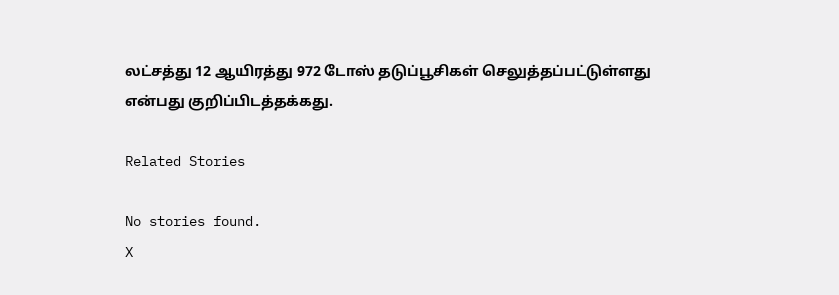லட்சத்து 12 ஆயிரத்து 972 டோஸ் தடுப்பூசிகள் செலுத்தப்பட்டுள்ளது என்பது குறிப்பிடத்தக்கது.

Related Stories

No stories found.
X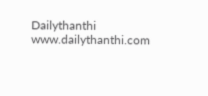Dailythanthi
www.dailythanthi.com